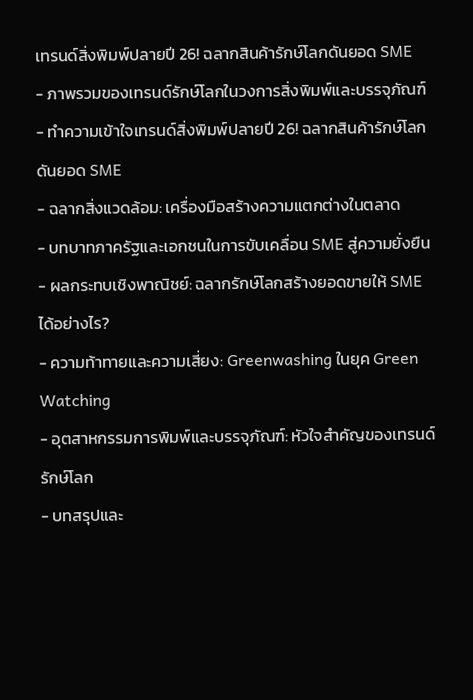เทรนด์สิ่งพิมพ์ปลายปี 26! ฉลากสินค้ารักษ์โลกดันยอด SME
- ภาพรวมของเทรนด์รักษ์โลกในวงการสิ่งพิมพ์และบรรจุภัณฑ์
- ทำความเข้าใจเทรนด์สิ่งพิมพ์ปลายปี 26! ฉลากสินค้ารักษ์โลกดันยอด SME
- ฉลากสิ่งแวดล้อม: เครื่องมือสร้างความแตกต่างในตลาด
- บทบาทภาครัฐและเอกชนในการขับเคลื่อน SME สู่ความยั่งยืน
- ผลกระทบเชิงพาณิชย์: ฉลากรักษ์โลกสร้างยอดขายให้ SME ได้อย่างไร?
- ความท้าทายและความเสี่ยง: Greenwashing ในยุค Green Watching
- อุตสาหกรรมการพิมพ์และบรรจุภัณฑ์: หัวใจสำคัญของเทรนด์รักษ์โลก
- บทสรุปและ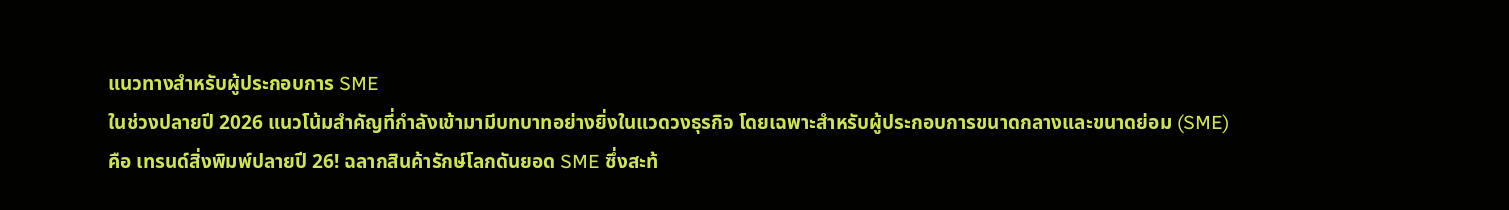แนวทางสำหรับผู้ประกอบการ SME
ในช่วงปลายปี 2026 แนวโน้มสำคัญที่กำลังเข้ามามีบทบาทอย่างยิ่งในแวดวงธุรกิจ โดยเฉพาะสำหรับผู้ประกอบการขนาดกลางและขนาดย่อม (SME) คือ เทรนด์สิ่งพิมพ์ปลายปี 26! ฉลากสินค้ารักษ์โลกดันยอด SME ซึ่งสะท้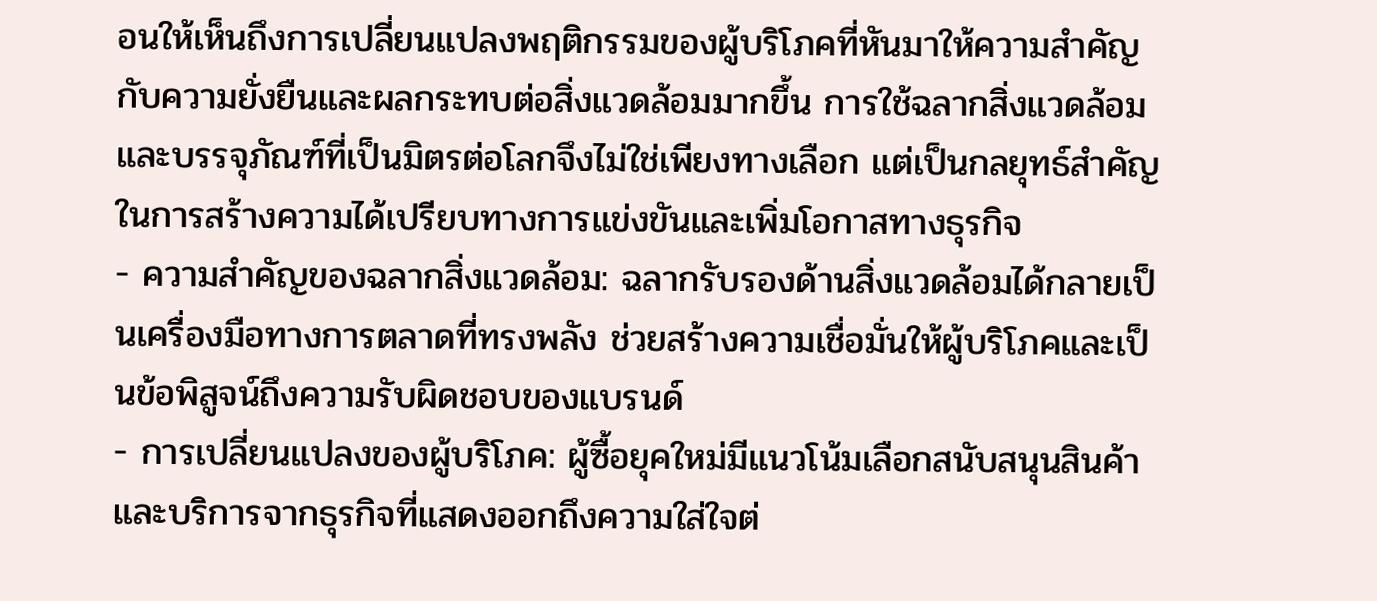อนให้เห็นถึงการเปลี่ยนแปลงพฤติกรรมของผู้บริโภคที่หันมาให้ความสำคัญกับความยั่งยืนและผลกระทบต่อสิ่งแวดล้อมมากขึ้น การใช้ฉลากสิ่งแวดล้อมและบรรจุภัณฑ์ที่เป็นมิตรต่อโลกจึงไม่ใช่เพียงทางเลือก แต่เป็นกลยุทธ์สำคัญในการสร้างความได้เปรียบทางการแข่งขันและเพิ่มโอกาสทางธุรกิจ
- ความสำคัญของฉลากสิ่งแวดล้อม: ฉลากรับรองด้านสิ่งแวดล้อมได้กลายเป็นเครื่องมือทางการตลาดที่ทรงพลัง ช่วยสร้างความเชื่อมั่นให้ผู้บริโภคและเป็นข้อพิสูจน์ถึงความรับผิดชอบของแบรนด์
- การเปลี่ยนแปลงของผู้บริโภค: ผู้ซื้อยุคใหม่มีแนวโน้มเลือกสนับสนุนสินค้าและบริการจากธุรกิจที่แสดงออกถึงความใส่ใจต่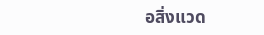อสิ่งแวด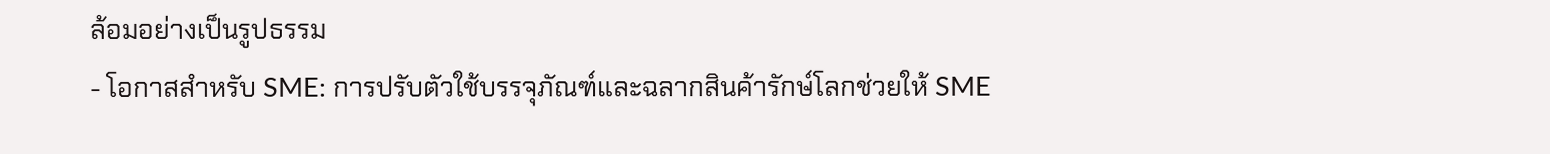ล้อมอย่างเป็นรูปธรรม
- โอกาสสำหรับ SME: การปรับตัวใช้บรรจุภัณฑ์และฉลากสินค้ารักษ์โลกช่วยให้ SME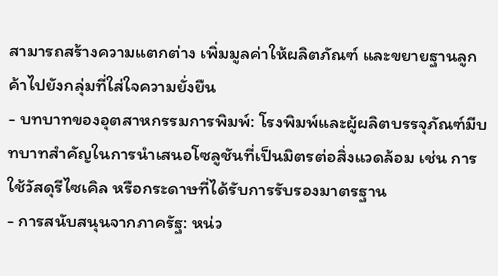สามารถสร้างความแตกต่าง เพิ่มมูลค่าให้ผลิตภัณฑ์ และขยายฐานลูกค้าไปยังกลุ่มที่ใส่ใจความยั่งยืน
- บทบาทของอุตสาหกรรมการพิมพ์: โรงพิมพ์และผู้ผลิตบรรจุภัณฑ์มีบทบาทสำคัญในการนำเสนอโซลูชันที่เป็นมิตรต่อสิ่งแวดล้อม เช่น การใช้วัสดุรีไซเคิล หรือกระดาษที่ได้รับการรับรองมาตรฐาน
- การสนับสนุนจากภาครัฐ: หน่ว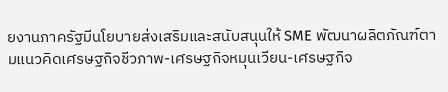ยงานภาครัฐมีนโยบายส่งเสริมและสนับสนุนให้ SME พัฒนาผลิตภัณฑ์ตามแนวคิดเศรษฐกิจชีวภาพ-เศรษฐกิจหมุนเวียน-เศรษฐกิจ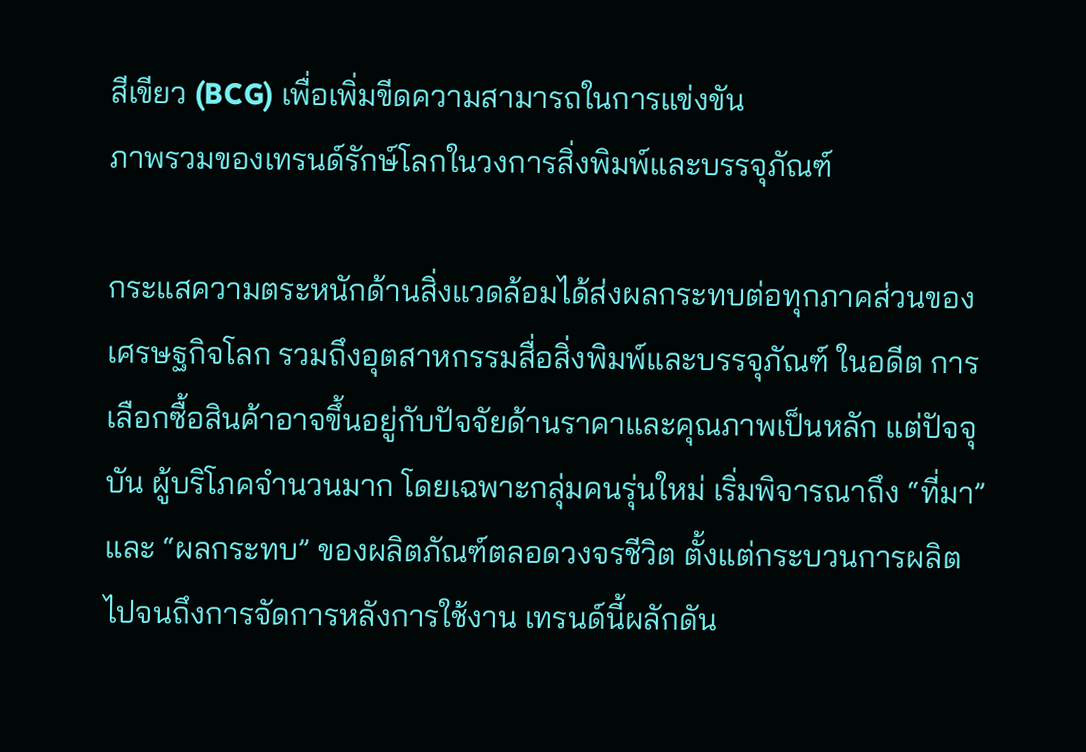สีเขียว (BCG) เพื่อเพิ่มขีดความสามารถในการแข่งขัน
ภาพรวมของเทรนด์รักษ์โลกในวงการสิ่งพิมพ์และบรรจุภัณฑ์

กระแสความตระหนักด้านสิ่งแวดล้อมได้ส่งผลกระทบต่อทุกภาคส่วนของเศรษฐกิจโลก รวมถึงอุตสาหกรรมสื่อสิ่งพิมพ์และบรรจุภัณฑ์ ในอดีต การเลือกซื้อสินค้าอาจขึ้นอยู่กับปัจจัยด้านราคาและคุณภาพเป็นหลัก แต่ปัจจุบัน ผู้บริโภคจำนวนมาก โดยเฉพาะกลุ่มคนรุ่นใหม่ เริ่มพิจารณาถึง “ที่มา” และ “ผลกระทบ” ของผลิตภัณฑ์ตลอดวงจรชีวิต ตั้งแต่กระบวนการผลิตไปจนถึงการจัดการหลังการใช้งาน เทรนด์นี้ผลักดัน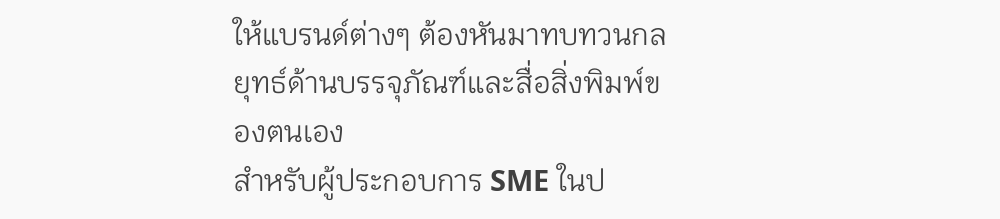ให้แบรนด์ต่างๆ ต้องหันมาทบทวนกลยุทธ์ด้านบรรจุภัณฑ์และสื่อสิ่งพิมพ์ของตนเอง
สำหรับผู้ประกอบการ SME ในป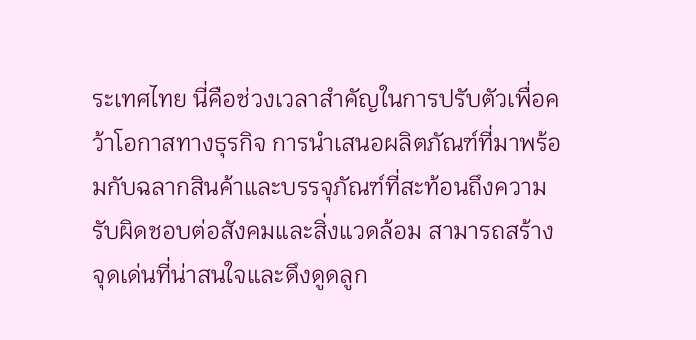ระเทศไทย นี่คือช่วงเวลาสำคัญในการปรับตัวเพื่อคว้าโอกาสทางธุรกิจ การนำเสนอผลิตภัณฑ์ที่มาพร้อมกับฉลากสินค้าและบรรจุภัณฑ์ที่สะท้อนถึงความรับผิดชอบต่อสังคมและสิ่งแวดล้อม สามารถสร้างจุดเด่นที่น่าสนใจและดึงดูดลูก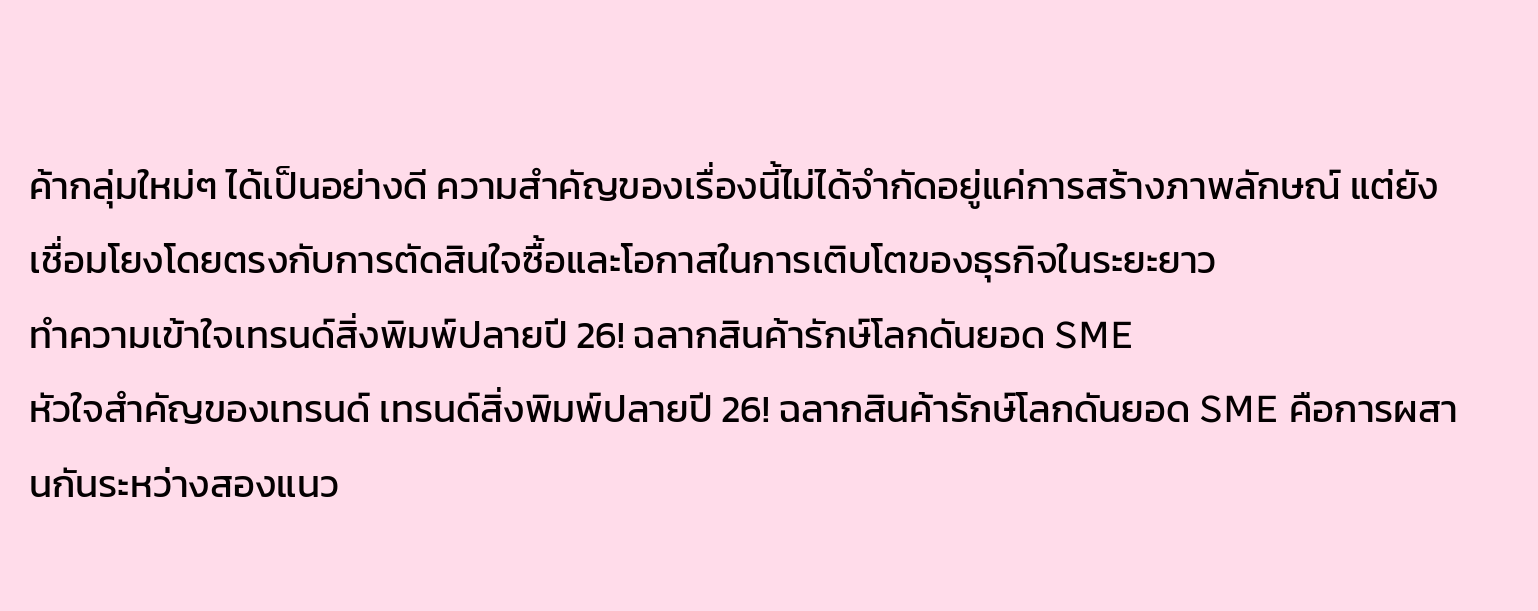ค้ากลุ่มใหม่ๆ ได้เป็นอย่างดี ความสำคัญของเรื่องนี้ไม่ได้จำกัดอยู่แค่การสร้างภาพลักษณ์ แต่ยังเชื่อมโยงโดยตรงกับการตัดสินใจซื้อและโอกาสในการเติบโตของธุรกิจในระยะยาว
ทำความเข้าใจเทรนด์สิ่งพิมพ์ปลายปี 26! ฉลากสินค้ารักษ์โลกดันยอด SME
หัวใจสำคัญของเทรนด์ เทรนด์สิ่งพิมพ์ปลายปี 26! ฉลากสินค้ารักษ์โลกดันยอด SME คือการผสานกันระหว่างสองแนว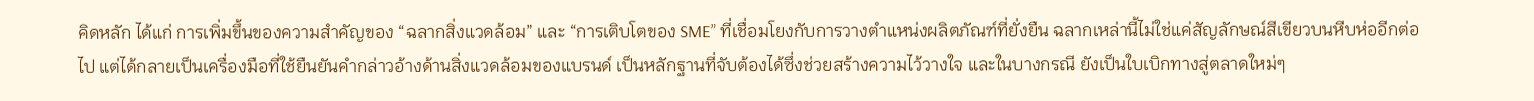คิดหลัก ได้แก่ การเพิ่มขึ้นของความสำคัญของ “ฉลากสิ่งแวดล้อม” และ “การเติบโตของ SME” ที่เชื่อมโยงกับการวางตำแหน่งผลิตภัณฑ์ที่ยั่งยืน ฉลากเหล่านี้ไม่ใช่แค่สัญลักษณ์สีเขียวบนหีบห่ออีกต่อไป แต่ได้กลายเป็นเครื่องมือที่ใช้ยืนยันคำกล่าวอ้างด้านสิ่งแวดล้อมของแบรนด์ เป็นหลักฐานที่จับต้องได้ซึ่งช่วยสร้างความไว้วางใจ และในบางกรณี ยังเป็นใบเบิกทางสู่ตลาดใหม่ๆ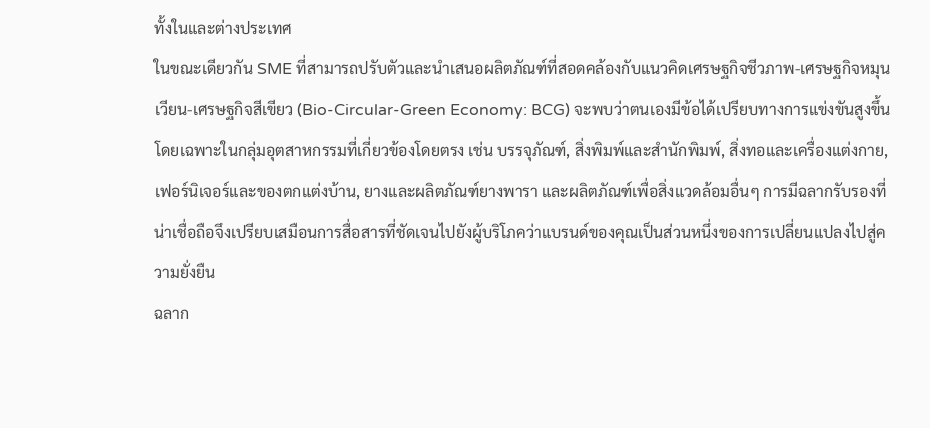ทั้งในและต่างประเทศ
ในขณะเดียวกัน SME ที่สามารถปรับตัวและนำเสนอผลิตภัณฑ์ที่สอดคล้องกับแนวคิดเศรษฐกิจชีวภาพ-เศรษฐกิจหมุนเวียน-เศรษฐกิจสีเขียว (Bio-Circular-Green Economy: BCG) จะพบว่าตนเองมีข้อได้เปรียบทางการแข่งขันสูงขึ้น โดยเฉพาะในกลุ่มอุตสาหกรรมที่เกี่ยวข้องโดยตรง เช่น บรรจุภัณฑ์, สิ่งพิมพ์และสำนักพิมพ์, สิ่งทอและเครื่องแต่งกาย, เฟอร์นิเจอร์และของตกแต่งบ้าน, ยางและผลิตภัณฑ์ยางพารา และผลิตภัณฑ์เพื่อสิ่งแวดล้อมอื่นๆ การมีฉลากรับรองที่น่าเชื่อถือจึงเปรียบเสมือนการสื่อสารที่ชัดเจนไปยังผู้บริโภคว่าแบรนด์ของคุณเป็นส่วนหนึ่งของการเปลี่ยนแปลงไปสู่ความยั่งยืน
ฉลาก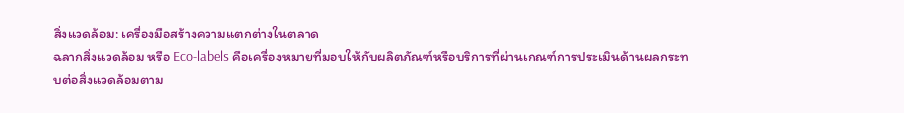สิ่งแวดล้อม: เครื่องมือสร้างความแตกต่างในตลาด
ฉลากสิ่งแวดล้อม หรือ Eco-labels คือเครื่องหมายที่มอบให้กับผลิตภัณฑ์หรือบริการที่ผ่านเกณฑ์การประเมินด้านผลกระทบต่อสิ่งแวดล้อมตาม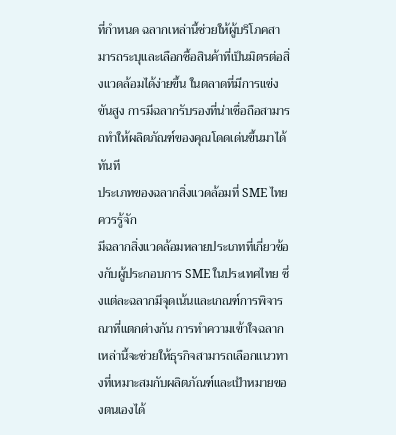ที่กำหนด ฉลากเหล่านี้ช่วยให้ผู้บริโภคสามารถระบุและเลือกซื้อสินค้าที่เป็นมิตรต่อสิ่งแวดล้อมได้ง่ายขึ้น ในตลาดที่มีการแข่งขันสูง การมีฉลากรับรองที่น่าเชื่อถือสามารถทำให้ผลิตภัณฑ์ของคุณโดดเด่นขึ้นมาได้ทันที
ประเภทของฉลากสิ่งแวดล้อมที่ SME ไทยควรรู้จัก
มีฉลากสิ่งแวดล้อมหลายประเภทที่เกี่ยวข้องกับผู้ประกอบการ SME ในประเทศไทย ซึ่งแต่ละฉลากมีจุดเน้นและเกณฑ์การพิจารณาที่แตกต่างกัน การทำความเข้าใจฉลากเหล่านี้จะช่วยให้ธุรกิจสามารถเลือกแนวทางที่เหมาะสมกับผลิตภัณฑ์และเป้าหมายของตนเองได้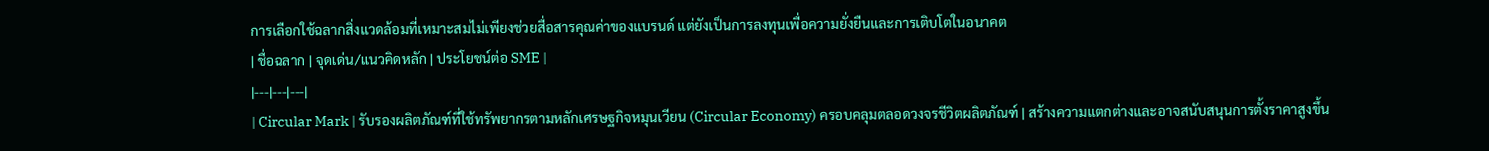การเลือกใช้ฉลากสิ่งแวดล้อมที่เหมาะสมไม่เพียงช่วยสื่อสารคุณค่าของแบรนด์ แต่ยังเป็นการลงทุนเพื่อความยั่งยืนและการเติบโตในอนาคต
| ชื่อฉลาก | จุดเด่น/แนวคิดหลัก | ประโยชน์ต่อ SME |
|---|---|---|
| Circular Mark | รับรองผลิตภัณฑ์ที่ใช้ทรัพยากรตามหลักเศรษฐกิจหมุนเวียน (Circular Economy) ครอบคลุมตลอดวงจรชีวิตผลิตภัณฑ์ | สร้างความแตกต่างและอาจสนับสนุนการตั้งราคาสูงขึ้น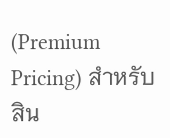(Premium Pricing) สำหรับสิน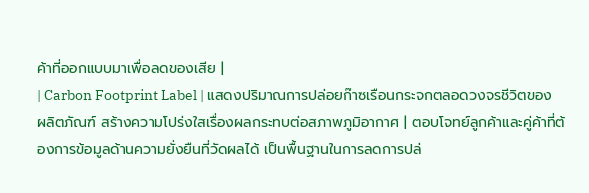ค้าที่ออกแบบมาเพื่อลดของเสีย |
| Carbon Footprint Label | แสดงปริมาณการปล่อยก๊าซเรือนกระจกตลอดวงจรชีวิตของผลิตภัณฑ์ สร้างความโปร่งใสเรื่องผลกระทบต่อสภาพภูมิอากาศ | ตอบโจทย์ลูกค้าและคู่ค้าที่ต้องการข้อมูลด้านความยั่งยืนที่วัดผลได้ เป็นพื้นฐานในการลดการปล่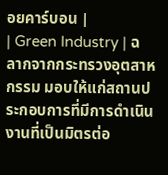อยคาร์บอน |
| Green Industry | ฉลากจากกระทรวงอุตสาหกรรม มอบให้แก่สถานประกอบการที่มีการดำเนินงานที่เป็นมิตรต่อ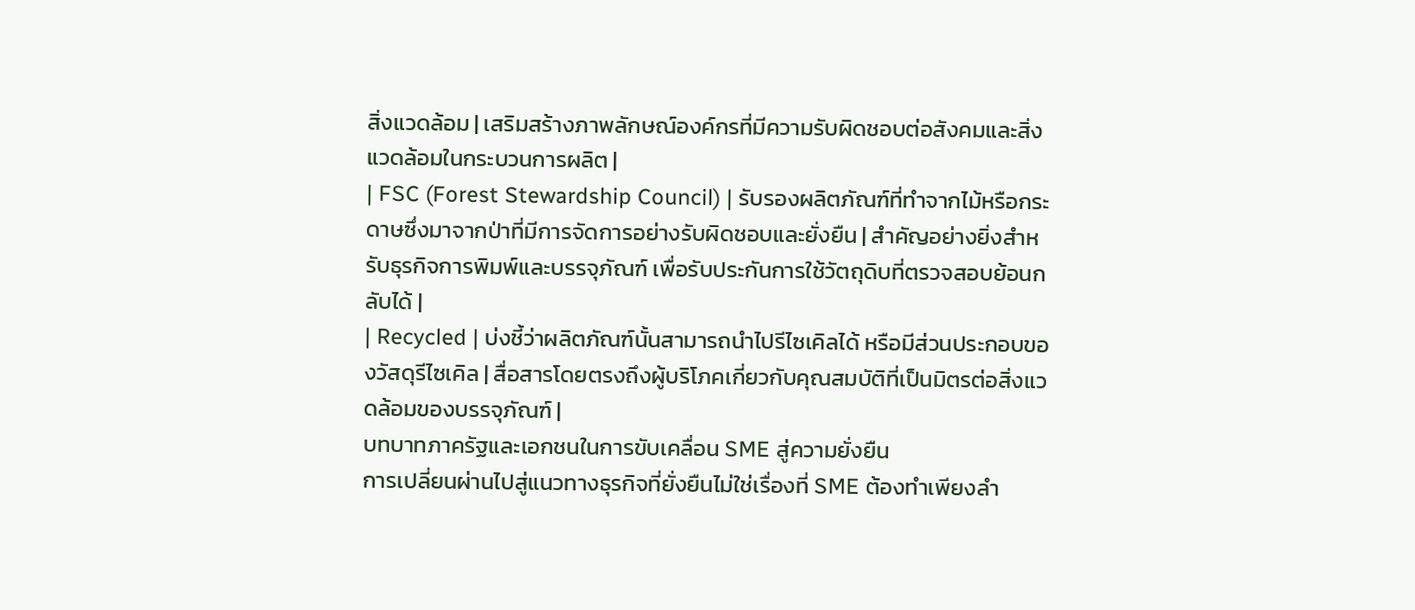สิ่งแวดล้อม | เสริมสร้างภาพลักษณ์องค์กรที่มีความรับผิดชอบต่อสังคมและสิ่งแวดล้อมในกระบวนการผลิต |
| FSC (Forest Stewardship Council) | รับรองผลิตภัณฑ์ที่ทำจากไม้หรือกระดาษซึ่งมาจากป่าที่มีการจัดการอย่างรับผิดชอบและยั่งยืน | สำคัญอย่างยิ่งสำหรับธุรกิจการพิมพ์และบรรจุภัณฑ์ เพื่อรับประกันการใช้วัตถุดิบที่ตรวจสอบย้อนกลับได้ |
| Recycled | บ่งชี้ว่าผลิตภัณฑ์นั้นสามารถนำไปรีไซเคิลได้ หรือมีส่วนประกอบของวัสดุรีไซเคิล | สื่อสารโดยตรงถึงผู้บริโภคเกี่ยวกับคุณสมบัติที่เป็นมิตรต่อสิ่งแวดล้อมของบรรจุภัณฑ์ |
บทบาทภาครัฐและเอกชนในการขับเคลื่อน SME สู่ความยั่งยืน
การเปลี่ยนผ่านไปสู่แนวทางธุรกิจที่ยั่งยืนไม่ใช่เรื่องที่ SME ต้องทำเพียงลำ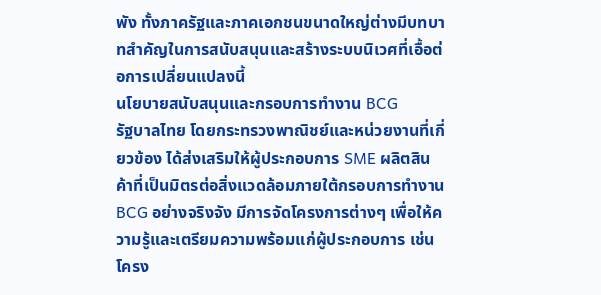พัง ทั้งภาครัฐและภาคเอกชนขนาดใหญ่ต่างมีบทบาทสำคัญในการสนับสนุนและสร้างระบบนิเวศที่เอื้อต่อการเปลี่ยนแปลงนี้
นโยบายสนับสนุนและกรอบการทำงาน BCG
รัฐบาลไทย โดยกระทรวงพาณิชย์และหน่วยงานที่เกี่ยวข้อง ได้ส่งเสริมให้ผู้ประกอบการ SME ผลิตสินค้าที่เป็นมิตรต่อสิ่งแวดล้อมภายใต้กรอบการทำงาน BCG อย่างจริงจัง มีการจัดโครงการต่างๆ เพื่อให้ความรู้และเตรียมความพร้อมแก่ผู้ประกอบการ เช่น โครง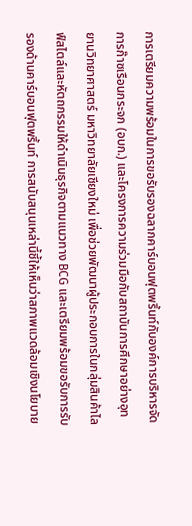การเตรียมความพร้อมในการขอรับรองฉลากคาร์บอนฟุตพริ้นท์กับองค์การบริหารจัดการก๊าซเรือนกระจก (อบก.) และโครงการความร่วมมือกับสถาบันการศึกษาอย่างอุทยานวิทยาศาสตร์ มหาวิทยาลัยเชียงใหม่ เพื่อช่วยพัฒนาผู้ประกอบการในกลุ่มสินค้าไลฟ์สไตล์และหัตถกรรมให้ดำเนินธุรกิจตามแนวทาง BCG และเตรียมพร้อมขอรับการรับรองด้านคาร์บอนฟุตพริ้นท์ การสนับสนุนเหล่านี้ชี้ให้เห็นว่าสภาพแวดล้อมเชิงนโยบาย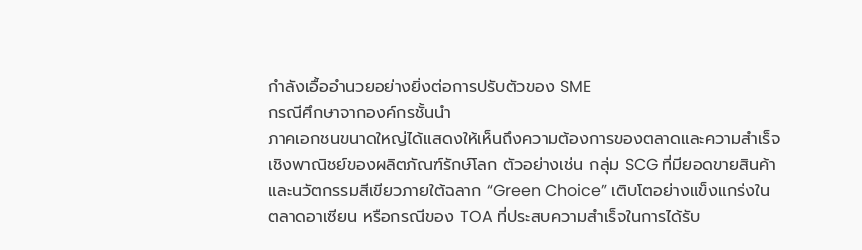กำลังเอื้ออำนวยอย่างยิ่งต่อการปรับตัวของ SME
กรณีศึกษาจากองค์กรชั้นนำ
ภาคเอกชนขนาดใหญ่ได้แสดงให้เห็นถึงความต้องการของตลาดและความสำเร็จเชิงพาณิชย์ของผลิตภัณฑ์รักษ์โลก ตัวอย่างเช่น กลุ่ม SCG ที่มียอดขายสินค้าและนวัตกรรมสีเขียวภายใต้ฉลาก “Green Choice” เติบโตอย่างแข็งแกร่งในตลาดอาเซียน หรือกรณีของ TOA ที่ประสบความสำเร็จในการได้รับ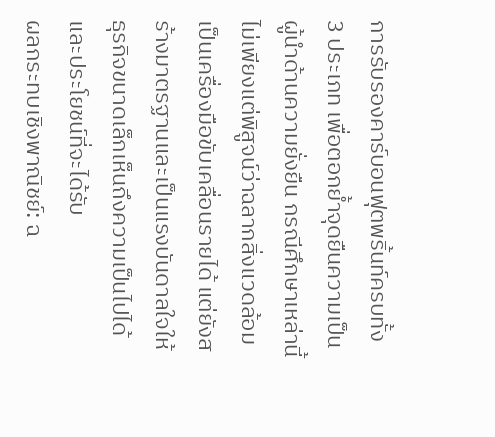การรับรองคาร์บอนฟุตพริ้นท์ครบทั้ง 3 ประเภท เพื่อตอกย้ำจุดยืนความเป็นผู้นำด้านความยั่งยืน กรณีศึกษาเหล่านี้ไม่เพียงแต่พิสูจน์ว่าฉลากสิ่งแวดล้อมเป็นเครื่องมือขับเคลื่อนรายได้ แต่ยังสร้างมาตรฐานและเป็นแรงบันดาลใจให้ธุรกิจขนาดเล็กเห็นถึงความเป็นไปได้และประโยชน์ที่จะได้รับ
ผลกระทบเชิงพาณิชย์: ฉ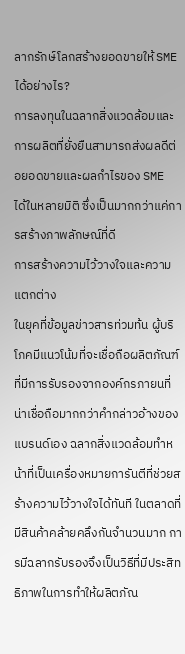ลากรักษ์โลกสร้างยอดขายให้ SME ได้อย่างไร?
การลงทุนในฉลากสิ่งแวดล้อมและการผลิตที่ยั่งยืนสามารถส่งผลดีต่อยอดขายและผลกำไรของ SME ได้ในหลายมิติ ซึ่งเป็นมากกว่าแค่การสร้างภาพลักษณ์ที่ดี
การสร้างความไว้วางใจและความแตกต่าง
ในยุคที่ข้อมูลข่าวสารท่วมท้น ผู้บริโภคมีแนวโน้มที่จะเชื่อถือผลิตภัณฑ์ที่มีการรับรองจากองค์กรภายนที่น่าเชื่อถือมากกว่าคำกล่าวอ้างของแบรนด์เอง ฉลากสิ่งแวดล้อมทำหน้าที่เป็นเครื่องหมายการันตีที่ช่วยสร้างความไว้วางใจได้ทันที ในตลาดที่มีสินค้าคล้ายคลึงกันจำนวนมาก การมีฉลากรับรองจึงเป็นวิธีที่มีประสิทธิภาพในการทำให้ผลิตภัณ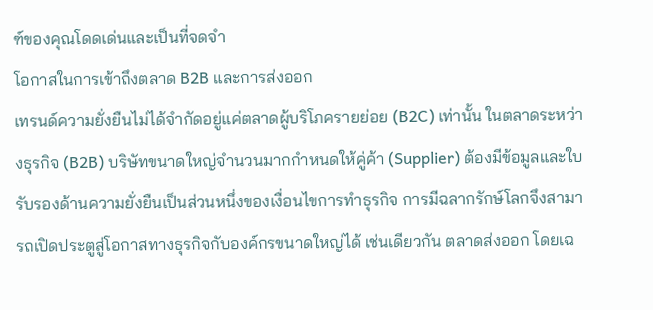ฑ์ของคุณโดดเด่นและเป็นที่จดจำ
โอกาสในการเข้าถึงตลาด B2B และการส่งออก
เทรนด์ความยั่งยืนไม่ได้จำกัดอยู่แค่ตลาดผู้บริโภครายย่อย (B2C) เท่านั้น ในตลาดระหว่างธุรกิจ (B2B) บริษัทขนาดใหญ่จำนวนมากกำหนดให้คู่ค้า (Supplier) ต้องมีข้อมูลและใบรับรองด้านความยั่งยืนเป็นส่วนหนึ่งของเงื่อนไขการทำธุรกิจ การมีฉลากรักษ์โลกจึงสามารถเปิดประตูสู่โอกาสทางธุรกิจกับองค์กรขนาดใหญ่ได้ เช่นเดียวกัน ตลาดส่งออก โดยเฉ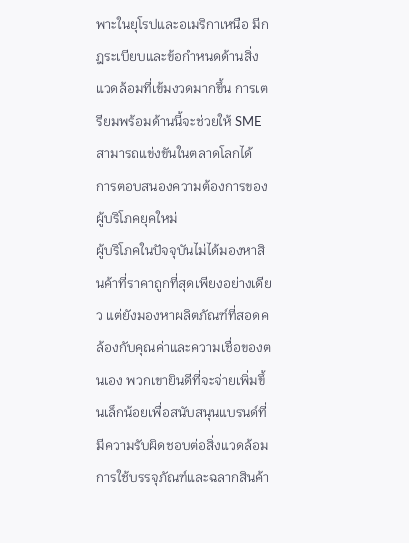พาะในยุโรปและอเมริกาเหนือ มีกฎระเบียบและข้อกำหนดด้านสิ่งแวดล้อมที่เข้มงวดมากขึ้น การเตรียมพร้อมด้านนี้จะช่วยให้ SME สามารถแข่งขันในตลาดโลกได้
การตอบสนองความต้องการของผู้บริโภคยุคใหม่
ผู้บริโภคในปัจจุบันไม่ได้มองหาสินค้าที่ราคาถูกที่สุดเพียงอย่างเดียว แต่ยังมองหาผลิตภัณฑ์ที่สอดคล้องกับคุณค่าและความเชื่อของตนเอง พวกเขายินดีที่จะจ่ายเพิ่มขึ้นเล็กน้อยเพื่อสนับสนุนแบรนด์ที่มีความรับผิดชอบต่อสิ่งแวดล้อม การใช้บรรจุภัณฑ์และฉลากสินค้า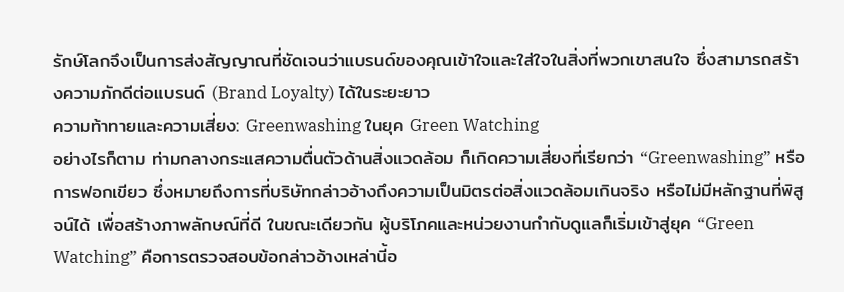รักษ์โลกจึงเป็นการส่งสัญญาณที่ชัดเจนว่าแบรนด์ของคุณเข้าใจและใส่ใจในสิ่งที่พวกเขาสนใจ ซึ่งสามารถสร้างความภักดีต่อแบรนด์ (Brand Loyalty) ได้ในระยะยาว
ความท้าทายและความเสี่ยง: Greenwashing ในยุค Green Watching
อย่างไรก็ตาม ท่ามกลางกระแสความตื่นตัวด้านสิ่งแวดล้อม ก็เกิดความเสี่ยงที่เรียกว่า “Greenwashing” หรือการฟอกเขียว ซึ่งหมายถึงการที่บริษัทกล่าวอ้างถึงความเป็นมิตรต่อสิ่งแวดล้อมเกินจริง หรือไม่มีหลักฐานที่พิสูจน์ได้ เพื่อสร้างภาพลักษณ์ที่ดี ในขณะเดียวกัน ผู้บริโภคและหน่วยงานกำกับดูแลก็เริ่มเข้าสู่ยุค “Green Watching” คือการตรวจสอบข้อกล่าวอ้างเหล่านี้อ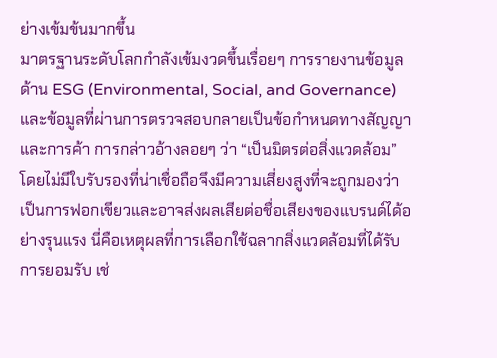ย่างเข้มข้นมากขึ้น
มาตรฐานระดับโลกกำลังเข้มงวดขึ้นเรื่อยๆ การรายงานข้อมูลด้าน ESG (Environmental, Social, and Governance) และข้อมูลที่ผ่านการตรวจสอบกลายเป็นข้อกำหนดทางสัญญาและการค้า การกล่าวอ้างลอยๆ ว่า “เป็นมิตรต่อสิ่งแวดล้อม” โดยไม่มีใบรับรองที่น่าเชื่อถือจึงมีความเสี่ยงสูงที่จะถูกมองว่าเป็นการฟอกเขียวและอาจส่งผลเสียต่อชื่อเสียงของแบรนด์ได้อย่างรุนแรง นี่คือเหตุผลที่การเลือกใช้ฉลากสิ่งแวดล้อมที่ได้รับการยอมรับ เช่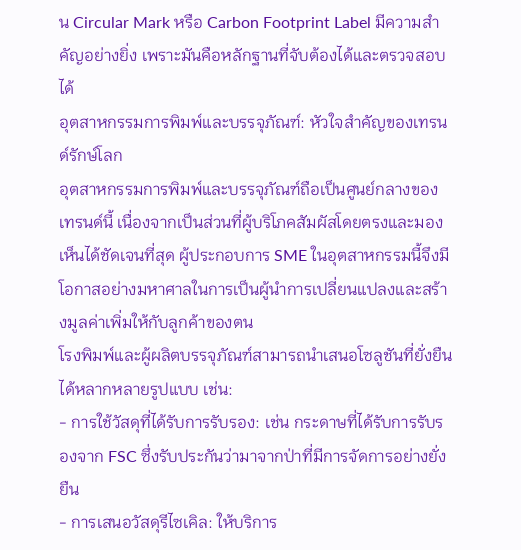น Circular Mark หรือ Carbon Footprint Label มีความสำคัญอย่างยิ่ง เพราะมันคือหลักฐานที่จับต้องได้และตรวจสอบได้
อุตสาหกรรมการพิมพ์และบรรจุภัณฑ์: หัวใจสำคัญของเทรนด์รักษ์โลก
อุตสาหกรรมการพิมพ์และบรรจุภัณฑ์ถือเป็นศูนย์กลางของเทรนด์นี้ เนื่องจากเป็นส่วนที่ผู้บริโภคสัมผัสโดยตรงและมองเห็นได้ชัดเจนที่สุด ผู้ประกอบการ SME ในอุตสาหกรรมนี้จึงมีโอกาสอย่างมหาศาลในการเป็นผู้นำการเปลี่ยนแปลงและสร้างมูลค่าเพิ่มให้กับลูกค้าของตน
โรงพิมพ์และผู้ผลิตบรรจุภัณฑ์สามารถนำเสนอโซลูชันที่ยั่งยืนได้หลากหลายรูปแบบ เช่น:
- การใช้วัสดุที่ได้รับการรับรอง: เช่น กระดาษที่ได้รับการรับรองจาก FSC ซึ่งรับประกันว่ามาจากป่าที่มีการจัดการอย่างยั่งยืน
- การเสนอวัสดุรีไซเคิล: ให้บริการ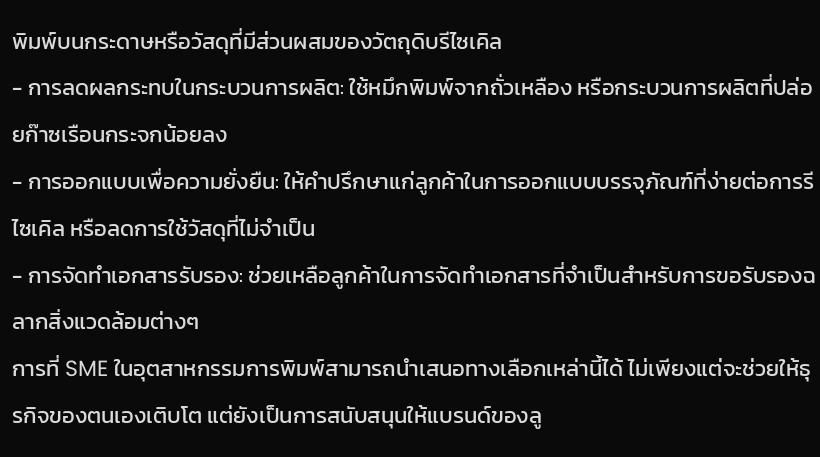พิมพ์บนกระดาษหรือวัสดุที่มีส่วนผสมของวัตถุดิบรีไซเคิล
- การลดผลกระทบในกระบวนการผลิต: ใช้หมึกพิมพ์จากถั่วเหลือง หรือกระบวนการผลิตที่ปล่อยก๊าซเรือนกระจกน้อยลง
- การออกแบบเพื่อความยั่งยืน: ให้คำปรึกษาแก่ลูกค้าในการออกแบบบรรจุภัณฑ์ที่ง่ายต่อการรีไซเคิล หรือลดการใช้วัสดุที่ไม่จำเป็น
- การจัดทำเอกสารรับรอง: ช่วยเหลือลูกค้าในการจัดทำเอกสารที่จำเป็นสำหรับการขอรับรองฉลากสิ่งแวดล้อมต่างๆ
การที่ SME ในอุตสาหกรรมการพิมพ์สามารถนำเสนอทางเลือกเหล่านี้ได้ ไม่เพียงแต่จะช่วยให้ธุรกิจของตนเองเติบโต แต่ยังเป็นการสนับสนุนให้แบรนด์ของลู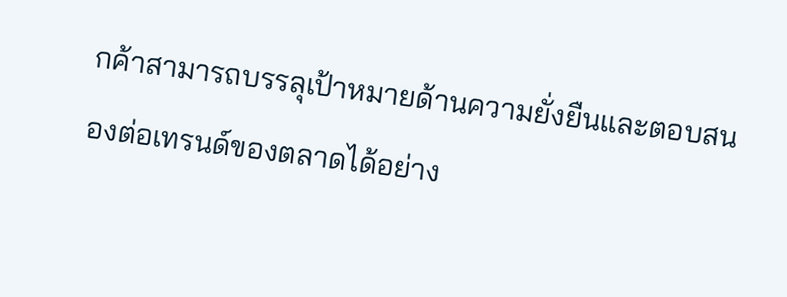กค้าสามารถบรรลุเป้าหมายด้านความยั่งยืนและตอบสนองต่อเทรนด์ของตลาดได้อย่าง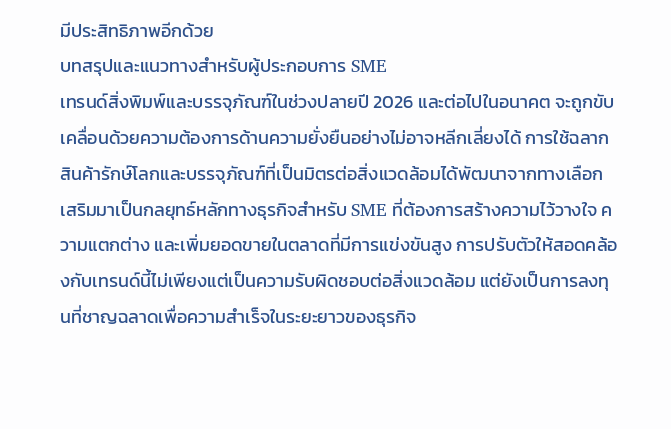มีประสิทธิภาพอีกด้วย
บทสรุปและแนวทางสำหรับผู้ประกอบการ SME
เทรนด์สิ่งพิมพ์และบรรจุภัณฑ์ในช่วงปลายปี 2026 และต่อไปในอนาคต จะถูกขับเคลื่อนด้วยความต้องการด้านความยั่งยืนอย่างไม่อาจหลีกเลี่ยงได้ การใช้ฉลากสินค้ารักษ์โลกและบรรจุภัณฑ์ที่เป็นมิตรต่อสิ่งแวดล้อมได้พัฒนาจากทางเลือกเสริมมาเป็นกลยุทธ์หลักทางธุรกิจสำหรับ SME ที่ต้องการสร้างความไว้วางใจ ความแตกต่าง และเพิ่มยอดขายในตลาดที่มีการแข่งขันสูง การปรับตัวให้สอดคล้องกับเทรนด์นี้ไม่เพียงแต่เป็นความรับผิดชอบต่อสิ่งแวดล้อม แต่ยังเป็นการลงทุนที่ชาญฉลาดเพื่อความสำเร็จในระยะยาวของธุรกิจ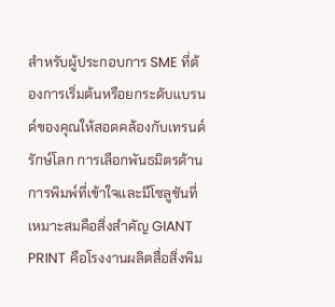สำหรับผู้ประกอบการ SME ที่ต้องการเริ่มต้นหรือยกระดับแบรนด์ของคุณให้สอดคล้องกับเทรนด์รักษ์โลก การเลือกพันธมิตรด้านการพิมพ์ที่เข้าใจและมีโซลูชันที่เหมาะสมคือสิ่งสำคัญ GIANT PRINT คือโรงงานผลิตสื่อสิ่งพิม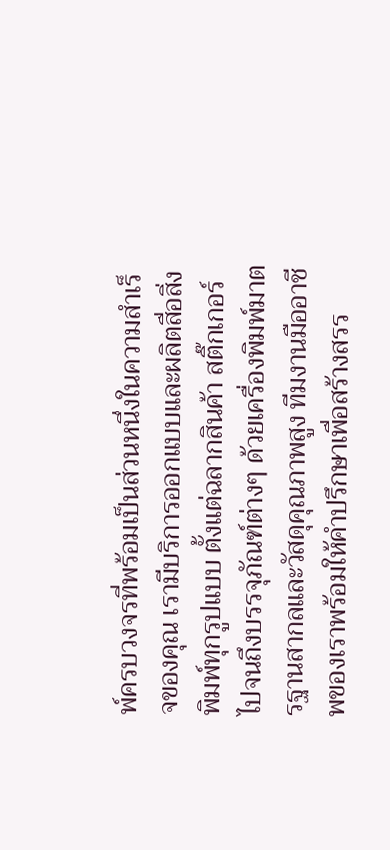พ์ครบวงจรที่พร้อมเป็นส่วนหนึ่งในความสำเร็จของคุณ เรามีบริการออกแบบและผลิตสื่อสิ่งพิมพ์ทุกรูปแบบ ตั้งแต่ฉลากสินค้า สติ๊กเกอร์ ไปจนถึงบรรจุภัณฑ์ต่างๆ ด้วยเครื่องพิมพ์มาตรฐานสากลและวัสดุคุณภาพสูง ทีมงานมืออาชีพของเราพร้อมให้คำปรึกษาเพื่อสร้างสรร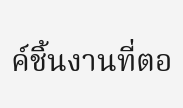ค์ชิ้นงานที่ตอ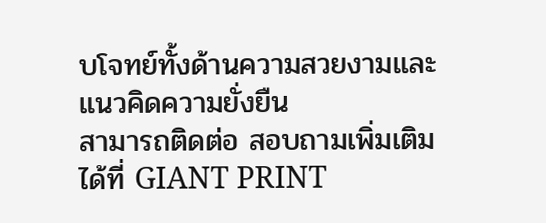บโจทย์ทั้งด้านความสวยงามและแนวคิดความยั่งยืน
สามารถติดต่อ สอบถามเพิ่มเติม ได้ที่ GIANT PRINT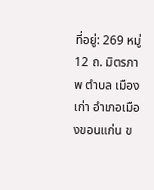ที่อยู่: 269 หมู่ 12 ถ. มิตรภาพ ตำบล เมืองเก่า อำเภอเมืองขอนแก่น ข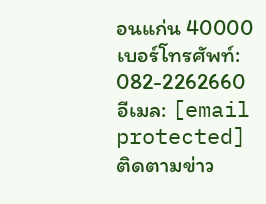อนแก่น 40000
เบอร์โทรศัพท์: 082-2262660
อีเมล: [email protected]
ติดตามข่าว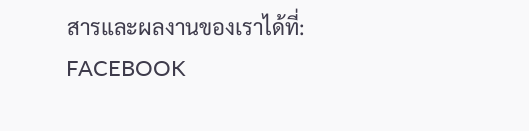สารและผลงานของเราได้ที่:
FACEBOOK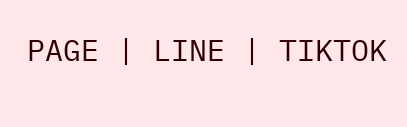PAGE | LINE | TIKTOK